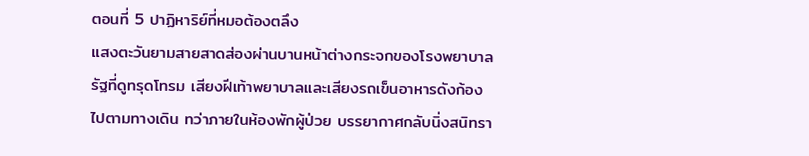ตอนที่ 5 ปาฏิหาริย์ที่หมอต้องตลึง
แสงตะวันยามสายสาดส่องผ่านบานหน้าต่างกระจกของโรงพยาบาลรัฐที่ดูทรุดโทรม เสียงฝีเท้าพยาบาลและเสียงรถเข็นอาหารดังก้องไปตามทางเดิน ทว่าภายในห้องพักผู้ป่วย บรรยากาศกลับนิ่งสนิทรา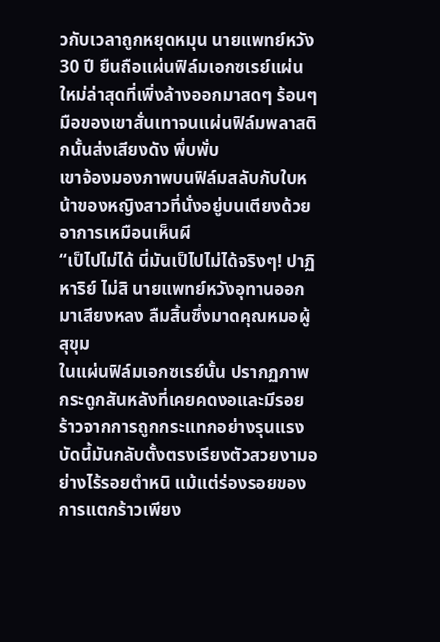วกับเวลาถูกหยุดหมุน นายแพทย์หวัง 30 ปี ยืนถือแผ่นฟิล์มเอกซเรย์แผ่นใหม่ล่าสุดที่เพิ่งล้างออกมาสดๆ ร้อนๆ มือของเขาสั่นเทาจนแผ่นฟิล์มพลาสติกนั้นส่งเสียงดัง พึ่บพั่บ
เขาจ้องมองภาพบนฟิล์มสลับกับใบหน้าของหญิงสาวที่นั่งอยู่บนเตียงด้วยอาการเหมือนเห็นผี
“เป็ไปไม่ได้ นี่มันเป็ไปไม่ได้จริงๆ! ปาฏิหาริย์ ไม่สิ นายแพทย์หวังอุทานออกมาเสียงหลง ลืมสิ้นซึ่งมาดคุณหมอผู้สุขุม
ในแผ่นฟิล์มเอกซเรย์นั้น ปรากฏภาพกระดูกสันหลังที่เคยคดงอและมีรอยร้าวจากการถูกกระแทกอย่างรุนแรง บัดนี้มันกลับตั้งตรงเรียงตัวสวยงามอย่างไร้รอยตำหนิ แม้แต่ร่องรอยของการแตกร้าวเพียง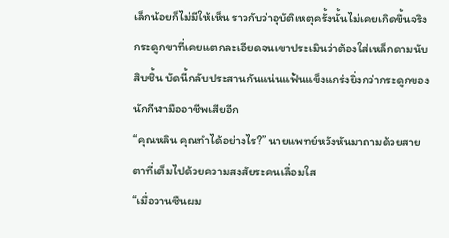เล็กน้อยก็ไม่มีให้เห็น ราวกับว่าอุบัติเหตุครั้งนั้นไม่เคยเกิดขึ้นจริง กระดูกขาที่เคยแตกละเอียดจนเขาประเมินว่าต้องใส่เหล็กดามนับสิบชิ้น บัดนี้กลับประสานกันแน่นแฟ้นแข็งแกร่งยิ่งกว่ากระดูกของนักกีฬามืออาชีพเสียอีก
“คุณหลิน คุณทำได้อย่างไร?” นายแพทย์หวังหันมาถามด้วยสายตาที่เต็มไปด้วยความสงสัยระคนเลื่อมใส
“เมื่อวานซืนผม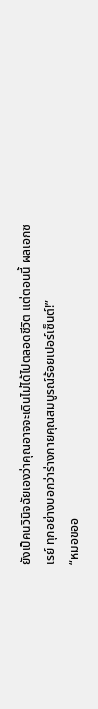ยังเป็คนวินิจฉัยเองว่าคุณอาจจะเดินไม่ได้ไปตลอดชีวิต แต่ตอนนี้ ผลเอกซเรย์ ทุกอย่างบอกว่าร่างกายคุณสมบูรณ์ร้อยเปอร์เซ็นต์!”
“หมอขออ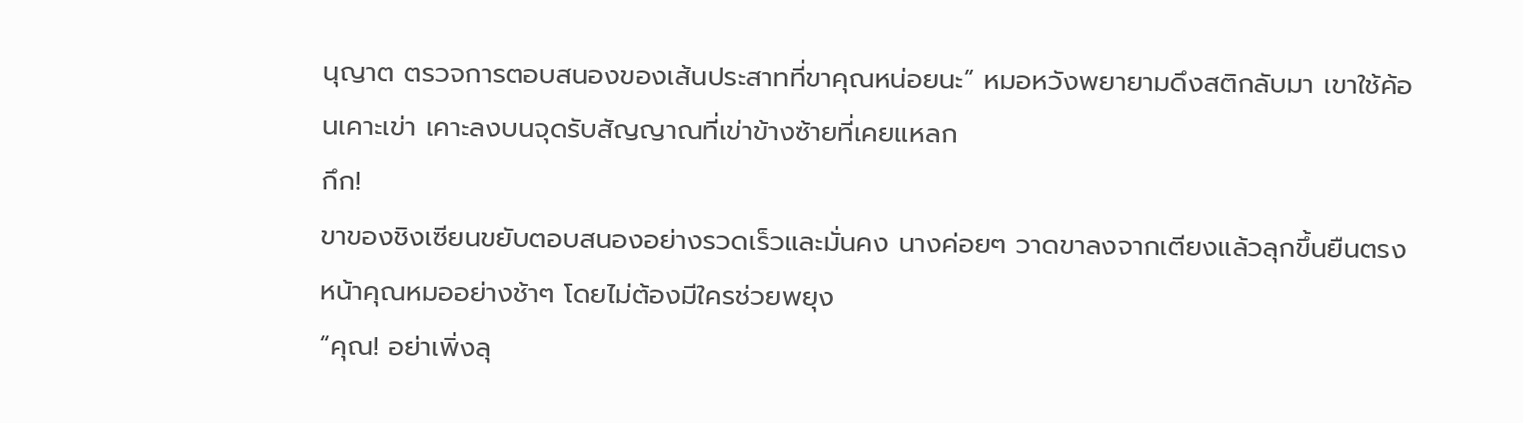นุญาต ตรวจการตอบสนองของเส้นประสาทที่ขาคุณหน่อยนะ” หมอหวังพยายามดึงสติกลับมา เขาใช้ค้อนเคาะเข่า เคาะลงบนจุดรับสัญญาณที่เข่าข้างซ้ายที่เคยแหลก
กึก!
ขาของชิงเซียนขยับตอบสนองอย่างรวดเร็วและมั่นคง นางค่อยๆ วาดขาลงจากเตียงแล้วลุกขึ้นยืนตรงหน้าคุณหมออย่างช้าๆ โดยไม่ต้องมีใครช่วยพยุง
“คุณ! อย่าเพิ่งลุ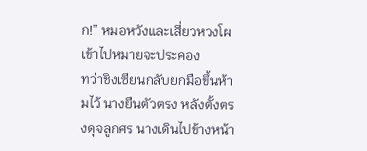ก!” หมอหวังและเสี่ยวหวงโผเข้าไปหมายจะประคอง
ทว่าชิงเซียนกลับยกมือขึ้นห้ามไว้ นางยืนตัวตรง หลังตั้งตรงดุจลูกศร นางเดินไปข้างหน้า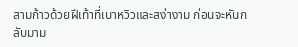สามก้าวด้วยฝีเท้าที่เบาหวิวและสง่างาม ก่อนจะหันกลับมาม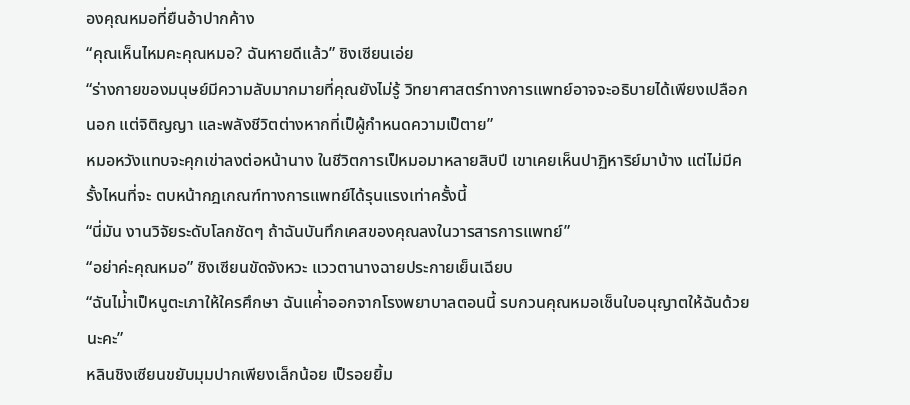องคุณหมอที่ยืนอ้าปากค้าง
“คุณเห็นไหมคะคุณหมอ? ฉันหายดีแล้ว” ชิงเซียนเอ่ย
“ร่างกายของมนุษย์มีความลับมากมายที่คุณยังไม่รู้ วิทยาศาสตร์ทางการแพทย์อาจจะอธิบายได้เพียงเปลือกนอก แต่จิติญญา และพลังชีวิตต่างหากที่เป็ผู้กำหนดความเป็ตาย”
หมอหวังแทบจะคุกเข่าลงต่อหน้านาง ในชีวิตการเป็หมอมาหลายสิบปี เขาเคยเห็นปาฏิหาริย์มาบ้าง แต่ไม่มีครั้งไหนที่จะ ตบหน้ากฎเกณฑ์ทางการแพทย์ได้รุนแรงเท่าครั้งนี้
“นี่มัน งานวิจัยระดับโลกชัดๆ ถ้าฉันบันทึกเคสของคุณลงในวารสารการแพทย์”
“อย่าค่ะคุณหมอ” ชิงเซียนขัดจังหวะ แววตานางฉายประกายเย็นเฉียบ
“ฉันไม่้าเป็หนูตะเภาให้ใครศึกษา ฉันแค่้าออกจากโรงพยาบาลตอนนี้ รบกวนคุณหมอเซ็นใบอนุญาตให้ฉันด้วยนะคะ”
หลินชิงเซียนขยับมุมปากเพียงเล็กน้อย เป็รอยยิ้ม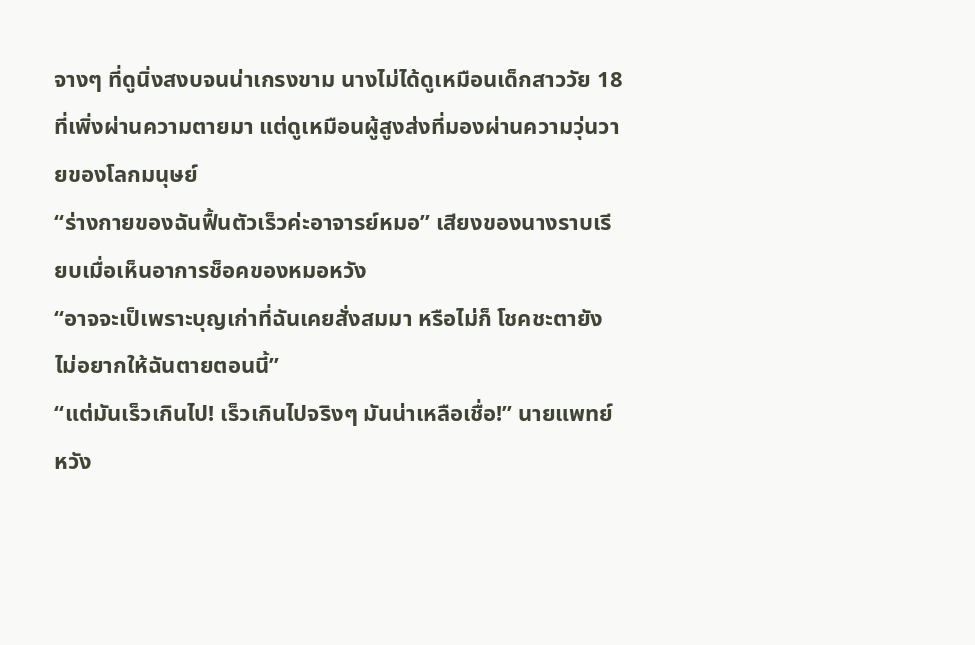จางๆ ที่ดูนิ่งสงบจนน่าเกรงขาม นางไม่ได้ดูเหมือนเด็กสาววัย 18 ที่เพิ่งผ่านความตายมา แต่ดูเหมือนผู้สูงส่งที่มองผ่านความวุ่นวายของโลกมนุษย์
“ร่างกายของฉันฟื้นตัวเร็วค่ะอาจารย์หมอ” เสียงของนางราบเรียบเมื่อเห็นอาการช็อคของหมอหวัง
“อาจจะเป็เพราะบุญเก่าที่ฉันเคยสั่งสมมา หรือไม่ก็ โชคชะตายังไม่อยากให้ฉันตายตอนนี้”
“แต่มันเร็วเกินไป! เร็วเกินไปจริงๆ มันน่าเหลือเชื่อ!” นายแพทย์หวัง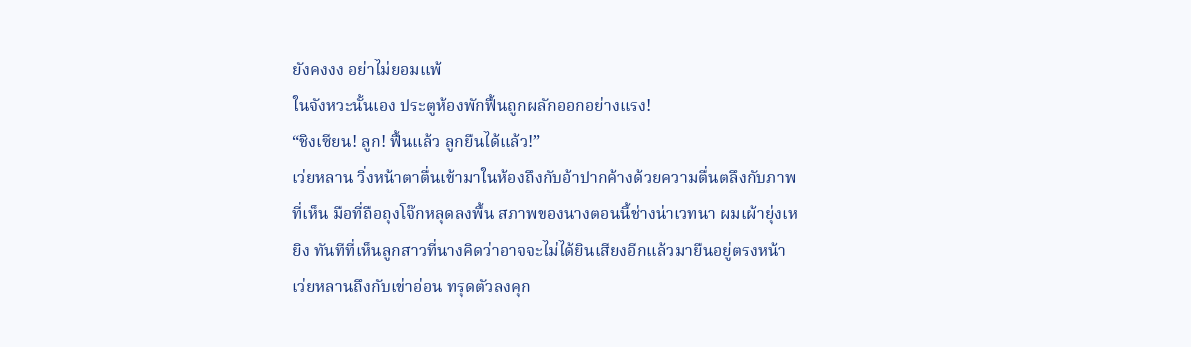ยังคงงง อย่าไม่ยอมแพ้
ในจังหวะนั้นเอง ประตูห้องพักฟื้นถูกผลักออกอย่างแรง!
“ชิงเซียน! ลูก! ฟื้นแล้ว ลูกยืนได้แล้ว!”
เว่ยหลาน วิ่งหน้าตาตื่นเข้ามาในห้องถึงกับอ้าปากค้างด้วยความตื่นตลึงกับภาพที่เห็น มือที่ถือถุงโจ๊กหลุดลงพื้น สภาพของนางตอนนี้ช่างน่าเวทนา ผมเผ้ายุ่งเหยิง ทันทีที่เห็นลูกสาวที่นางคิดว่าอาจจะไม่ได้ยินเสียงอีกแล้วมายืนอยู่ตรงหน้า เว่ยหลานถึงกับเข่าอ่อน ทรุดตัวลงคุก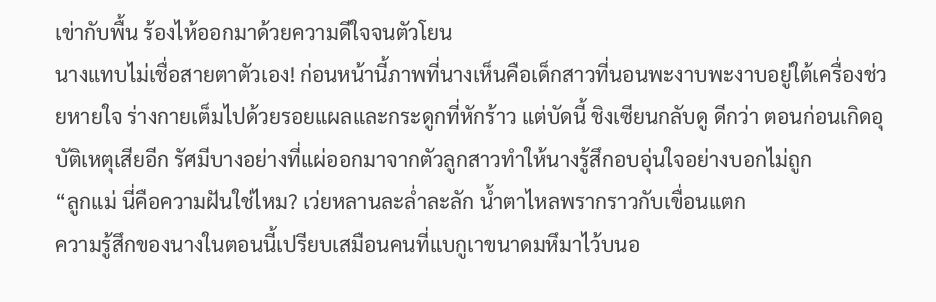เข่ากับพื้น ร้องไห้ออกมาด้วยความดีใจจนตัวโยน
นางแทบไม่เชื่อสายตาตัวเอง! ก่อนหน้านี้ภาพที่นางเห็นคือเด็กสาวที่นอนพะงาบพะงาบอยู่ใต้เครื่องช่วยหายใจ ร่างกายเต็มไปด้วยรอยแผลและกระดูกที่หักร้าว แต่บัดนี้ ชิงเซียนกลับดู ดีกว่า ตอนก่อนเกิดอุบัติเหตุเสียอีก รัศมีบางอย่างที่แผ่ออกมาจากตัวลูกสาวทำให้นางรู้สึกอบอุ่นใจอย่างบอกไม่ถูก
“ลูกแม่ นี่คือความฝันใช่ไหม? เว่ยหลานละล่ำละลัก น้ำตาไหลพรากราวกับเขื่อนแตก
ความรู้สึกของนางในตอนนี้เปรียบเสมือนคนที่แบกูเาขนาดมหึมาไว้บนอ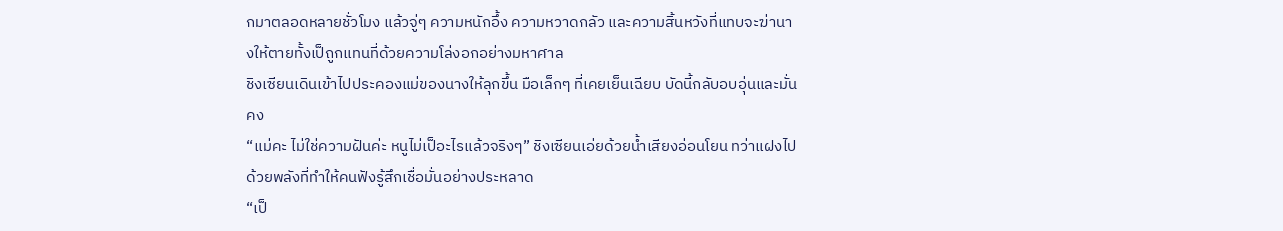กมาตลอดหลายชั่วโมง แล้วจู่ๆ ความหนักอึ้ง ความหวาดกลัว และความสิ้นหวังที่แทบจะฆ่านางให้ตายทั้งเป็ถูกแทนที่ด้วยความโล่งอกอย่างมหาศาล
ชิงเซียนเดินเข้าไปประคองแม่ของนางให้ลุกขึ้น มือเล็กๆ ที่เคยเย็นเฉียบ บัดนี้กลับอบอุ่นและมั่นคง
“แม่คะ ไม่ใช่ความฝันค่ะ หนูไม่เป็อะไรแล้วจริงๆ” ชิงเซียนเอ่ยด้วยน้ำเสียงอ่อนโยน ทว่าแฝงไปด้วยพลังที่ทำให้คนฟังรู้สึกเชื่อมั่นอย่างประหลาด
“เป็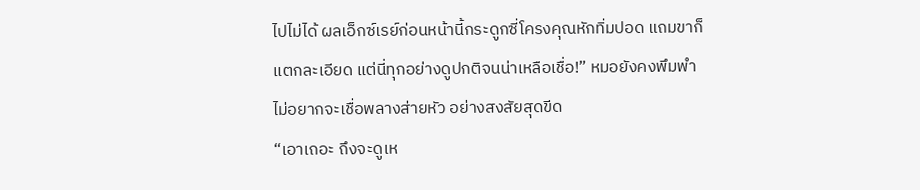ไปไม่ได้ ผลเอ็กซ์เรย์ก่อนหน้านี้กระดูกซี่โครงคุณหักทิ่มปอด แถมขาก็แตกละเอียด แต่นี่ทุกอย่างดูปกติจนน่าเหลือเชื่อ!” หมอยังคงพึมพำไม่อยากจะเชื่อพลางส่ายหัว อย่างสงสัยสุดขีด
“เอาเถอะ ถึงจะดูเห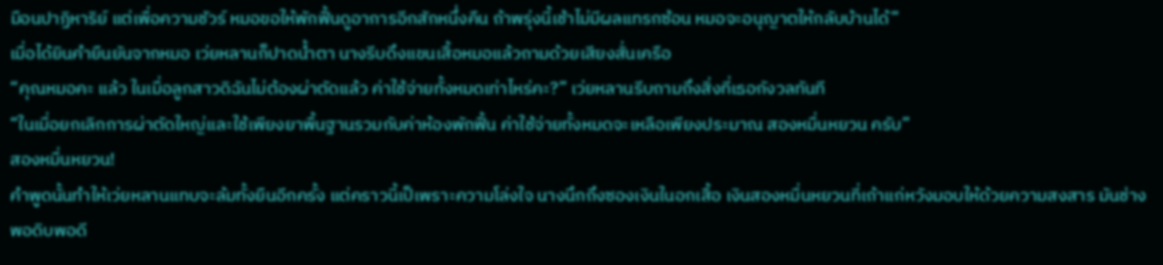มือนปาฏิหาริย์ แต่เพื่อความชัวร์ หมอขอให้พักฟื้นดูอาการอีกสักหนึ่งคืน ถ้าพรุ่งนี้เช้าไม่มีผลแทรกซ้อน หมอจะอนุญาตให้กลับบ้านได้”
เมื่อได้ยินคำยืนยันจากหมอ เว่ยหลานก็ปาดน้ำตา นางรีบดึงแขนเสื้อหมอแล้วถามด้วยเสียงสั่นเครือ
“คุณหมอคะ แล้ว ในเมื่อลูกสาวดิฉันไม่ต้องผ่าตัดแล้ว ค่าใช้จ่ายทั้งหมดเท่าไหร่คะ?” เว่ยหลานรีบถามถึงสิ่งที่เธอกังวลทันที
“ในเมื่อยกเลิกการผ่าตัดใหญ่และใช้เพียงยาพื้นฐานรวมกับค่าห้องพักฟื้น ค่าใช้จ่ายทั้งหมดจะเหลือเพียงประมาณ สองหมื่นหยวน ครับ”
สองหมื่นหยวน!
คำพูดนั้นทำให้เว่ยหลานแทบจะล้มทั้งยืนอีกครั้ง แต่คราวนี้เป็เพราะความโล่งใจ นางนึกถึงซองเงินในอกเสื้อ เงินสองหมื่นหยวนที่เถ้าแก่หวังมอบให้ด้วยความสงสาร มันช่างพอดิบพอดี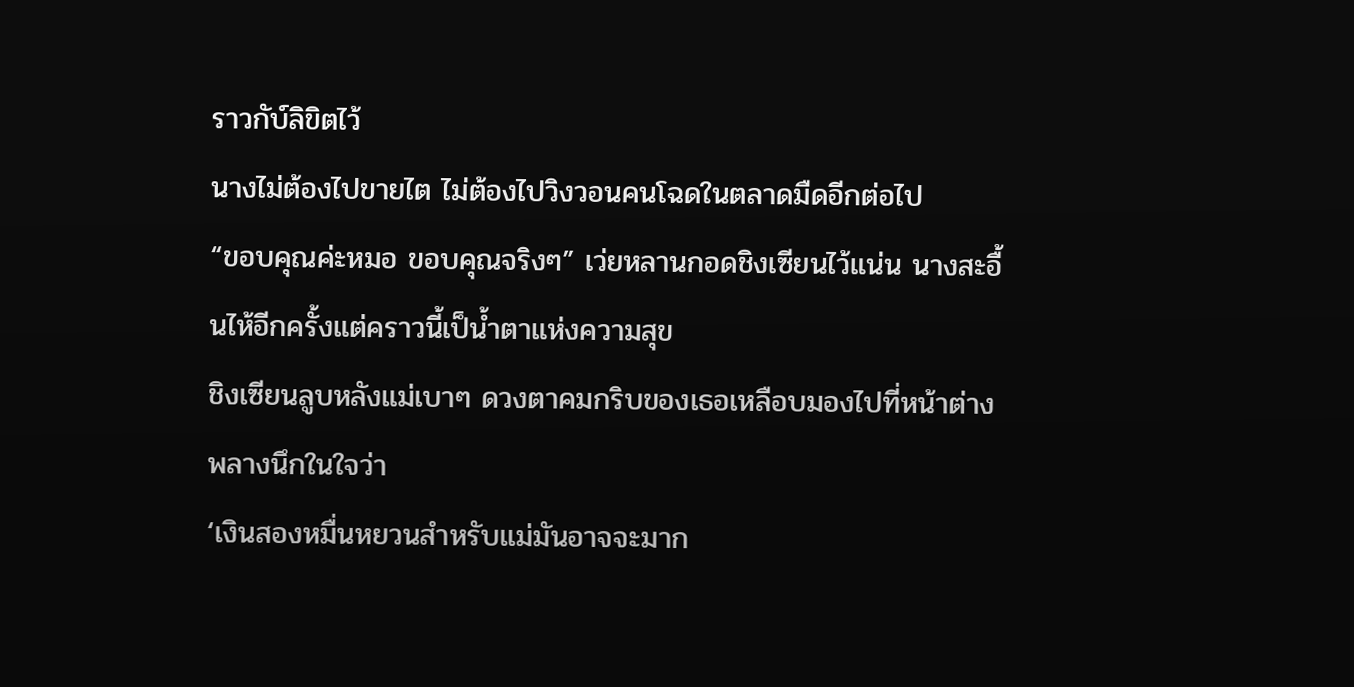ราวกับ์ลิขิตไว้
นางไม่ต้องไปขายไต ไม่ต้องไปวิงวอนคนโฉดในตลาดมืดอีกต่อไป
“ขอบคุณค่ะหมอ ขอบคุณจริงๆ” เว่ยหลานกอดชิงเซียนไว้แน่น นางสะอื้นไห้อีกครั้งแต่คราวนี้เป็น้ำตาแห่งความสุข
ชิงเซียนลูบหลังแม่เบาๆ ดวงตาคมกริบของเธอเหลือบมองไปที่หน้าต่าง พลางนึกในใจว่า
‘เงินสองหมื่นหยวนสำหรับแม่มันอาจจะมาก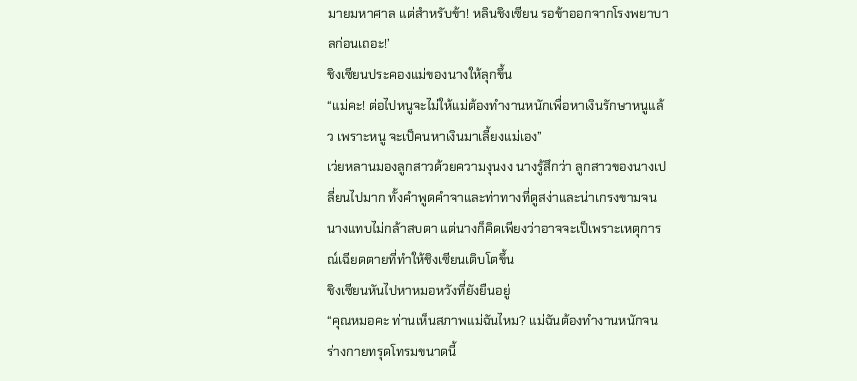มายมหาศาล แต่สำหรับข้า! หลินชิงเซียน รอข้าออกจากโรงพยาบาลก่อนเถอะ!’
ชิงเซียนประคองแม่ของนางให้ลุกขึ้น
“แม่คะ! ต่อไปหนูจะไม่ให้แม่ต้องทำงานหนักเพื่อหาเงินรักษาหนูแล้ว เพราะหนู จะเป็คนหาเงินมาเลี้ยงแม่เอง”
เว่ยหลานมองลูกสาวด้วยความงุนงง นางรู้สึกว่า ลูกสาวของนางเปลี่ยนไปมาก ทั้งคำพูดคำจาและท่าทางที่ดูสง่าและน่าเกรงขามจนนางแทบไม่กล้าสบตา แต่นางก็คิดเพียงว่าอาจจะเป็เพราะเหตุการณ์เฉียดตายที่ทำให้ชิงเซียนเติบโตขึ้น
ชิงเซียนหันไปหาหมอหวังที่ยังยืนอยู่
“คุณหมอคะ ท่านเห็นสภาพแม่ฉันไหม? แม่ฉันต้องทำงานหนักจนร่างกายทรุดโทรมขนาดนี้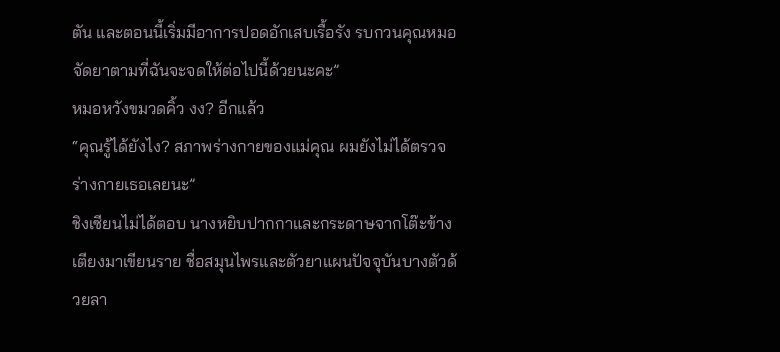ตัน และตอนนี้เริ่มมีอาการปอดอักเสบเรื้อรัง รบกวนคุณหมอจัดยาตามที่ฉันจะจดให้ต่อไปนี้ด้วยนะคะ”
หมอหวังขมวดคิ้ว งง? อีกแล้ว
“คุณรู้ได้ยังไง? สภาพร่างกายของแม่คุณ ผมยังไม่ได้ตรวจร่างกายเธอเลยนะ”
ชิงเซียนไม่ได้ตอบ นางหยิบปากกาและกระดาษจากโต๊ะข้างเตียงมาเขียนราย ชื่อสมุนไพรและตัวยาแผนปัจจุบันบางตัวด้วยลา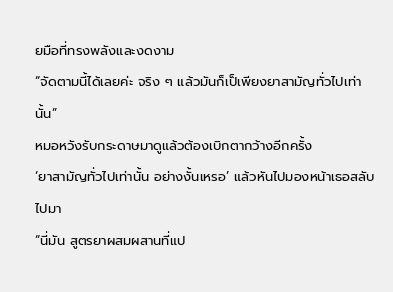ยมือที่ทรงพลังและงดงาม
“จัดตามนี้ได้เลยค่ะ จริง ๆ แล้วมันก็เป็เพียงยาสามัญทั่วไปเท่านั้น”
หมอหวังรับกระดาษมาดูแล้วต้องเบิกตากว้างอีกครั้ง
‘ยาสามัญทั่วไปเท่านั้น อย่างงั้นเหรอ’ แล้วหันไปมองหน้าเธอสลับไปมา
“นี่มัน สูตรยาผสมผสานที่แป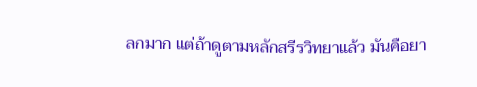ลกมาก แต่ถ้าดูตามหลักสรีรวิทยาแล้ว มันคือยา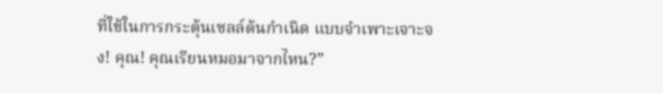ที่ใช้ในการกระตุ้นเซลล์ต้นกำเนิด แบบจำเพาะเจาะจง! คุณ! คุณเรียนหมอมาจากไหน?”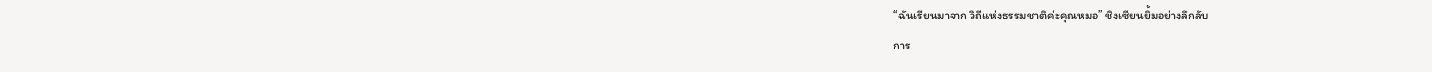“ฉันเรียนมาจาก วิถีแห่งธรรมชาติค่ะคุณหมอ” ชิงเซียนยิ้มอย่างลึกลับ
การ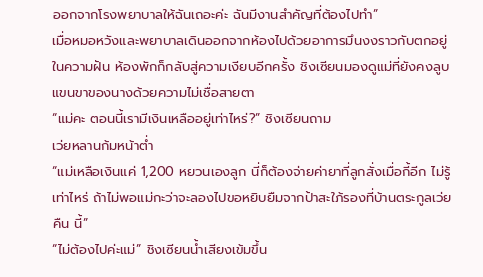ออกจากโรงพยาบาลให้ฉันเถอะค่ะ ฉันมีงานสำคัญที่ต้องไปทำ”
เมื่อหมอหวังและพยาบาลเดินออกจากห้องไปด้วยอาการมึนงงราวกับตกอยู่ในความฝัน ห้องพักก็กลับสู่ความเงียบอีกครั้ง ชิงเซียนมองดูแม่ที่ยังคงลูบแขนขาของนางด้วยความไม่เชื่อสายตา
“แม่คะ ตอนนี้เรามีเงินเหลืออยู่เท่าไหร่?” ชิงเซียนถาม
เว่ยหลานก้มหน้าต่ำ
“แม่เหลือเงินแค่ 1,200 หยวนเองลูก นี่ก็ต้องจ่ายค่ายาที่ลูกสั่งเมื่อกี้อีก ไม่รู้เท่าไหร่ ถ้าไม่พอแม่กะว่าจะลองไปขอหยิบยืมจากป้าสะใภ้รองที่บ้านตระกูลเว่ยคืน นี้”
“ไม่ต้องไปค่ะแม่” ชิงเซียนน้ำเสียงเข้มขึ้น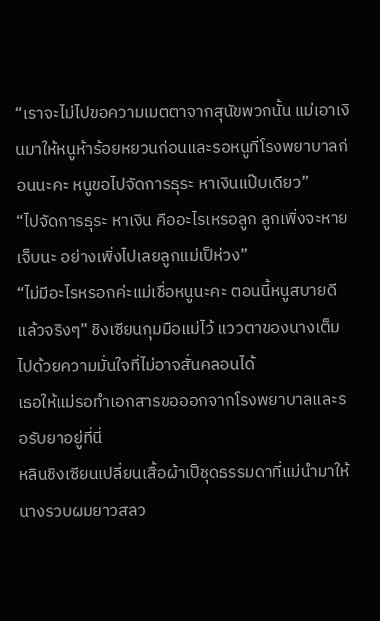“เราจะไม่ไปขอความเมตตาจากสุนัขพวกนั้น แม่เอาเงินมาให้หนูห้าร้อยหยวนก่อนและรอหนูที่โรงพยาบาลก่อนนะคะ หนูขอไปจัดการธุระ หาเงินแป๊บเดียว”
“ไปจัดการธุระ หาเงิน คืออะไรเหรอลูก ลูกเพิ่งจะหายเจ็บนะ อย่างเพิ่งไปเลยลูกแม่เป็ห่วง”
“ไม่มีอะไรหรอกค่ะแม่เชื่อหนูนะคะ ตอนนี้หนูสบายดีแล้วจริงๆ” ชิงเซียนกุมมือแม่ไว้ แววตาของนางเต็มไปด้วยความมั่นใจที่ไม่อาจสั่นคลอนได้
เธอให้แม่รอทำเอกสารขอออกจากโรงพยาบาลและรอรับยาอยู่ที่นี่
หลินชิงเซียนเปลี่ยนเสื้อผ้าเป็ชุดธรรมดาที่แม่นำมาให้ นางรวบผมยาวสลว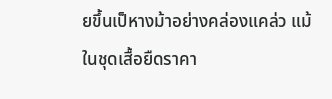ยขึ้นเป็หางม้าอย่างคล่องแคล่ว แม้ในชุดเสื้อยืดราคา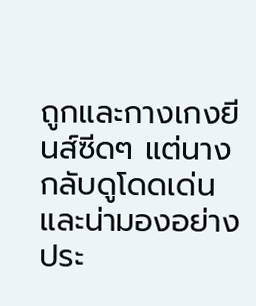ถูกและกางเกงยีนส์ซีดๆ แต่นางกลับดูโดดเด่นและน่ามองอย่างประ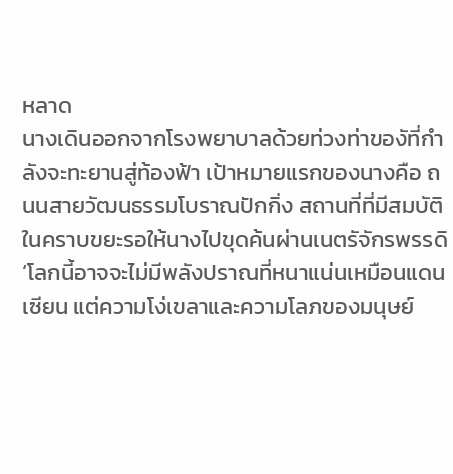หลาด
นางเดินออกจากโรงพยาบาลด้วยท่วงท่าของัที่กำลังจะทะยานสู่ท้องฟ้า เป้าหมายแรกของนางคือ ถนนสายวัฒนธรรมโบราณปักกิ่ง สถานที่ที่มีสมบัติในคราบขยะรอให้นางไปขุดค้นผ่านเนตรัจักรพรรดิ
‘โลกนี้อาจจะไม่มีพลังปราณที่หนาแน่นเหมือนแดนเซียน แต่ความโง่เขลาและความโลภของมนุษย์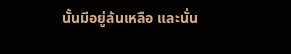นั้นมีอยู่ล้นเหลือ และนั่น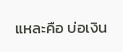แหละคือ บ่อเงิน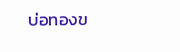บ่อทองข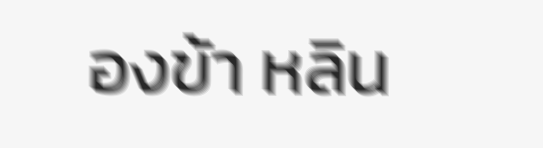องข้า หลิน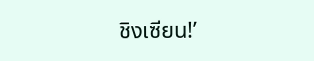ชิงเซียน!’